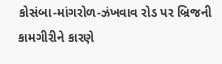કોસંબા-માંગરોળ-ઝંખવાવ રોડ પર બ્રિજની કામગીરીને કારણે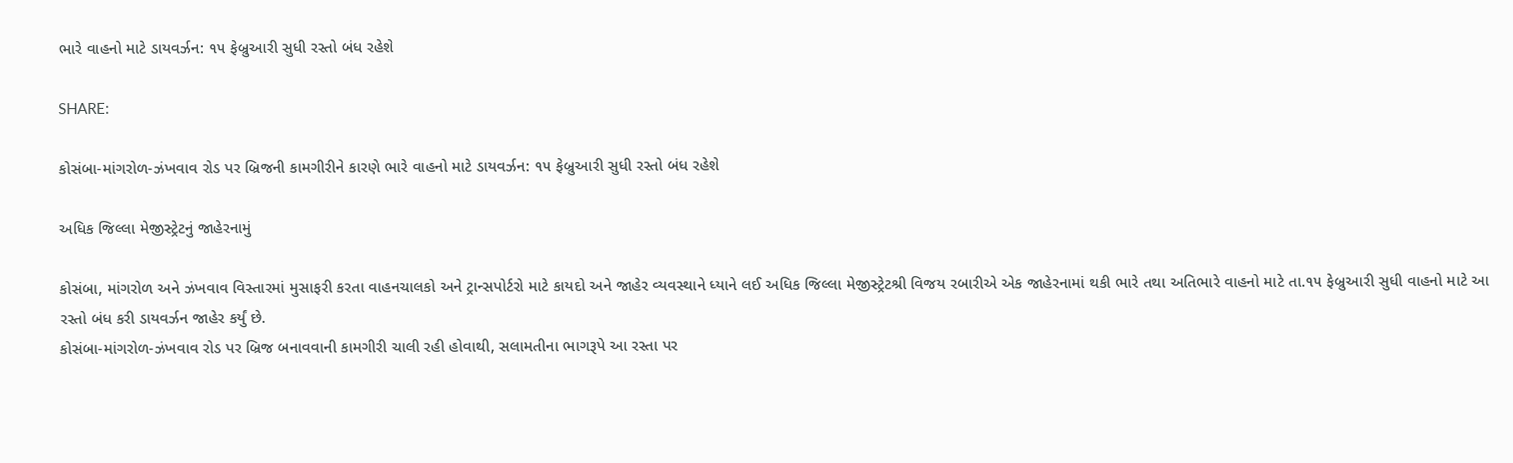ભારે વાહનો માટે ડાયવર્ઝન: ૧૫ ફેબ્રુઆરી સુધી રસ્તો બંધ રહેશે

SHARE:

કોસંબા-માંગરોળ-ઝંખવાવ રોડ પર બ્રિજની કામગીરીને કારણે ભારે વાહનો માટે ડાયવર્ઝન: ૧૫ ફેબ્રુઆરી સુધી રસ્તો બંધ રહેશે

અધિક જિલ્લા મેજીસ્ટ્રેટનું જાહેરનામું

કોસંબા, માંગરોળ અને ઝંખવાવ વિસ્તારમાં મુસાફરી કરતા વાહનચાલકો અને ટ્રાન્સપોર્ટરો માટે કાયદો અને જાહેર વ્યવસ્થાને ધ્યાને લઈ અધિક જિલ્લા મેજીસ્ટ્રેટશ્રી વિજય રબારીએ એક જાહેરનામાં થકી ભારે તથા અતિભારે વાહનો માટે તા.૧૫ ફેબ્રુઆરી સુધી વાહનો માટે આ રસ્તો બંધ કરી ડાયવર્ઝન જાહેર કર્યું છે.
કોસંબા-માંગરોળ-ઝંખવાવ રોડ પર બ્રિજ બનાવવાની કામગીરી ચાલી રહી હોવાથી, સલામતીના ભાગરૂપે આ રસ્તા પર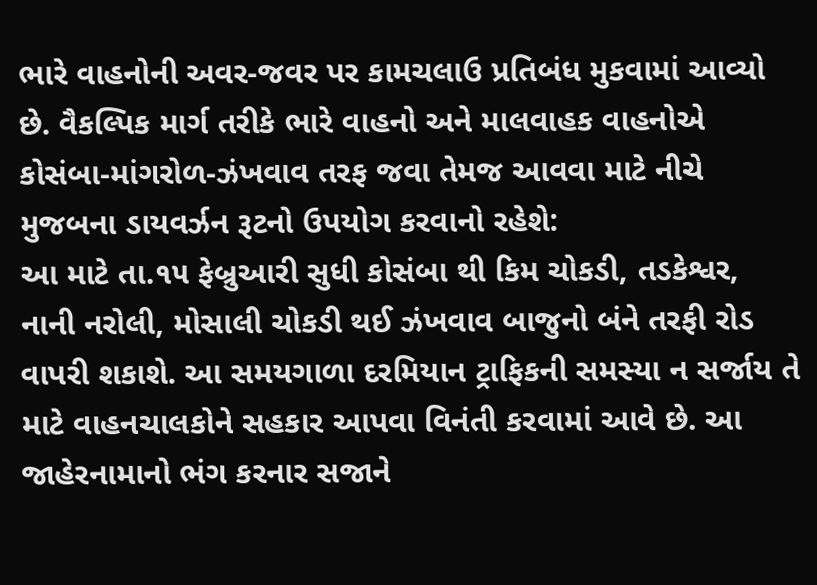ભારે વાહનોની અવર-જવર પર કામચલાઉ પ્રતિબંધ મુકવામાં આવ્યો છે. વૈકલ્પિક માર્ગ તરીકે ભારે વાહનો અને માલવાહક વાહનોએ કોસંબા-માંગરોળ-ઝંખવાવ તરફ જવા તેમજ આવવા માટે નીચે મુજબના ડાયવર્ઝન રૂટનો ઉપયોગ કરવાનો રહેશે:
આ માટે તા.૧૫ ફેબ્રુઆરી સુધી કોસંબા થી કિમ ચોકડી, તડકેશ્વર, નાની નરોલી, મોસાલી ચોકડી થઈ ઝંખવાવ બાજુનો બંને તરફી રોડ વાપરી શકાશે. આ સમયગાળા દરમિયાન ટ્રાફિકની સમસ્યા ન સર્જાય તે માટે વાહનચાલકોને સહકાર આપવા વિનંતી કરવામાં આવે છે. આ જાહેરનામાનો ભંગ કરનાર સજાને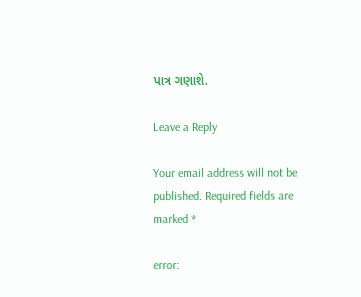પાત્ર ગણાશે.

Leave a Reply

Your email address will not be published. Required fields are marked *

error: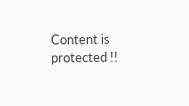Content is protected !!